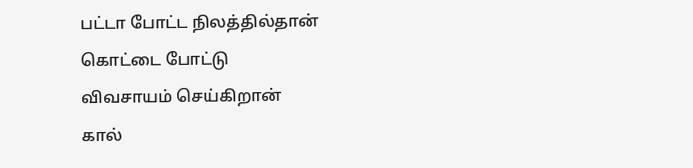பட்டா போட்ட நிலத்தில்தான்
கொட்டை போட்டு
விவசாயம் செய்கிறான்
கால்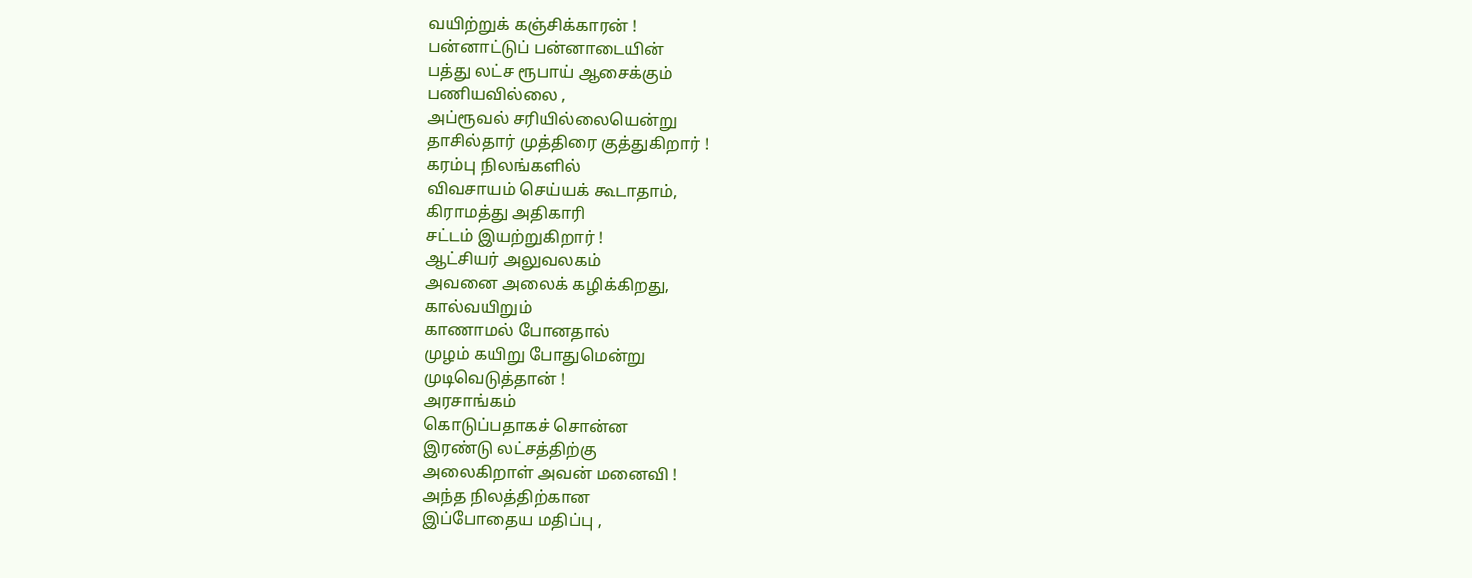வயிற்றுக் கஞ்சிக்காரன் !
பன்னாட்டுப் பன்னாடையின்
பத்து லட்ச ரூபாய் ஆசைக்கும்
பணியவில்லை ,
அப்ரூவல் சரியில்லையென்று
தாசில்தார் முத்திரை குத்துகிறார் !
கரம்பு நிலங்களில்
விவசாயம் செய்யக் கூடாதாம்,
கிராமத்து அதிகாரி
சட்டம் இயற்றுகிறார் !
ஆட்சியர் அலுவலகம்
அவனை அலைக் கழிக்கிறது,
கால்வயிறும்
காணாமல் போனதால்
முழம் கயிறு போதுமென்று
முடிவெடுத்தான் !
அரசாங்கம்
கொடுப்பதாகச் சொன்ன
இரண்டு லட்சத்திற்கு
அலைகிறாள் அவன் மனைவி !
அந்த நிலத்திற்கான
இப்போதைய மதிப்பு ,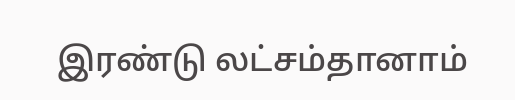இரண்டு லட்சம்தானாம்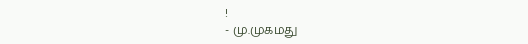!
- மு.முகமது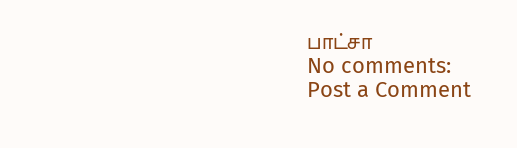பாட்சா
No comments:
Post a Comment